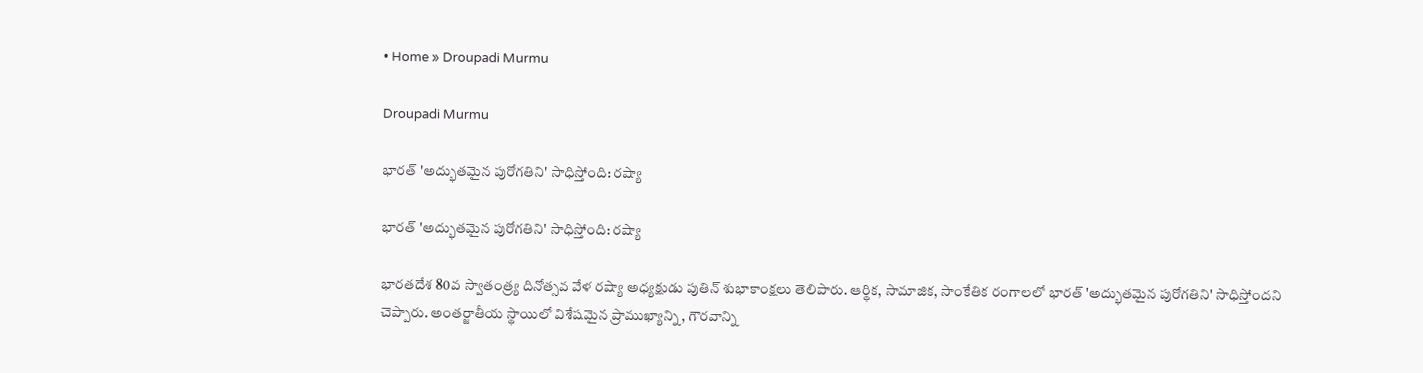• Home » Droupadi Murmu

Droupadi Murmu

భారత్ 'అద్భుతమైన పురోగతిని' సాధిస్తోంది: రష్యా

భారత్ 'అద్భుతమైన పురోగతిని' సాధిస్తోంది: రష్యా

భారతదేశ 80వ స్వాతంత్ర్య దినోత్సవ వేళ రష్యా అధ్యక్షుడు పుతిన్ శుభాకాంక్షలు తెలిపారు. ఆర్థిక, సామాజిక, సాంకేతిక రంగాలలో భారత్ 'అద్భుతమైన పురోగతిని' సాధిస్తోందని చెప్పారు. అంతర్జాతీయ స్థాయిలో విశేషమైన ప్రాముఖ్యాన్ని, గౌరవాన్ని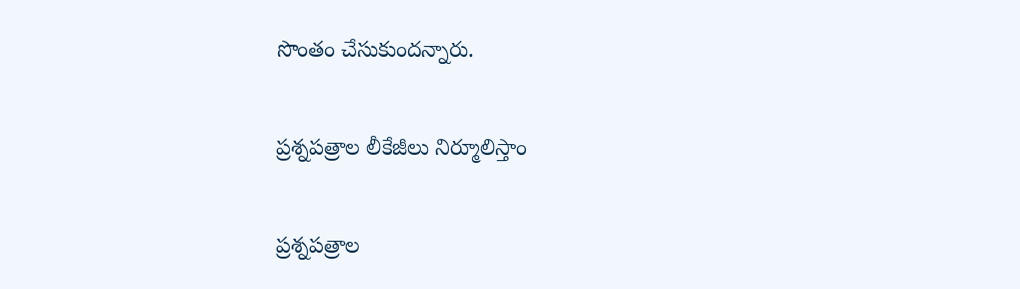సొంతం చేసుకుందన్నారు.

ప్రశ్నపత్రాల లీకేజీలు నిర్మూలిస్తాం

ప్రశ్నపత్రాల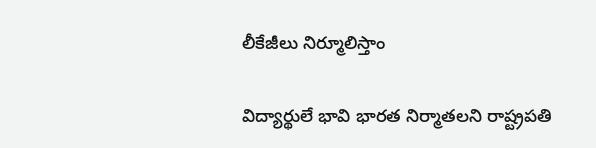లీకేజీలు నిర్మూలిస్తాం

విద్యార్థులే భావి భారత నిర్మాతలని రాష్ట్రపతి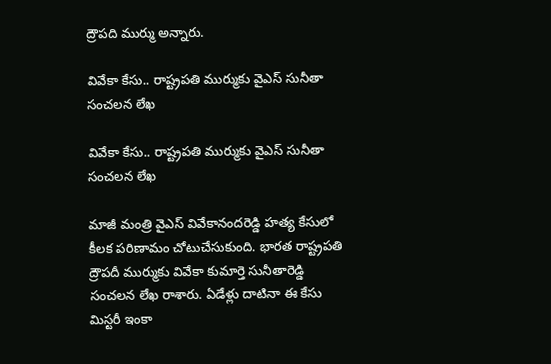ద్రౌపది ముర్ము అన్నారు.

వివేకా కేసు.. రాష్ట్రపతి ముర్ముకు వైఎస్ సునీతా సంచలన లేఖ

వివేకా కేసు.. రాష్ట్రపతి ముర్ముకు వైఎస్ సునీతా సంచలన లేఖ

మాజీ మంత్రి వైఎస్ వివేకానందరెడ్డి హత్య కేసులో కీలక పరిణామం చోటుచేసుకుంది. భారత రాష్ట్రపతి ద్రౌపదీ ముర్ముకు వివేకా కుమార్తె సునీతారెడ్డి సంచలన లేఖ రాశారు. ఏడేళ్లు దాటినా ఈ కేసు మిస్టరీ ఇంకా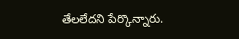తేలలేదని పేర్కొన్నారు.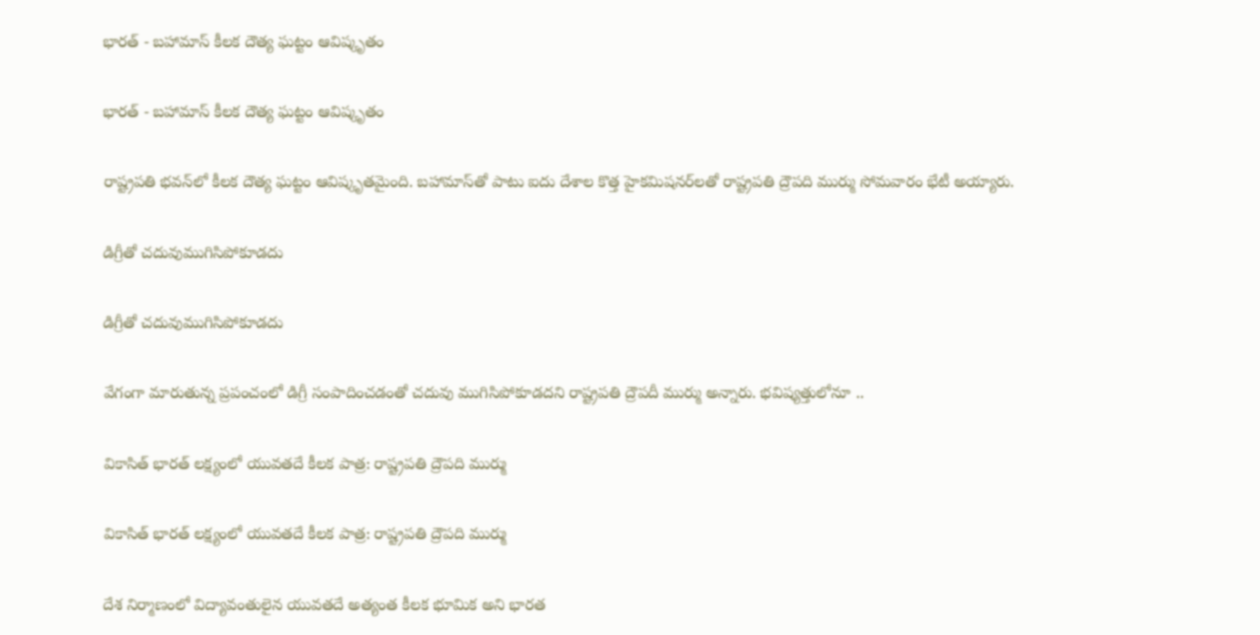భారత్ - బహామాస్ కీలక దౌత్య ఘట్టం ఆవిష్కృతం

భారత్ - బహామాస్ కీలక దౌత్య ఘట్టం ఆవిష్కృతం

రాష్ట్రపతి భవన్‌లో కీలక దౌత్య ఘట్టం ఆవిష్కృతమైంది. బహామాస్‌తో పాటు ఐదు దేశాల కొత్త హైకమిషనర్‌లతో రాష్ట్రపతి ద్రౌపది ముర్ము సోమవారం భేటీ అయ్యారు.

డిగ్రీతో చదువుముగిసిపోకూడదు

డిగ్రీతో చదువుముగిసిపోకూడదు

వేగంగా మారుతున్న ప్రపంచంలో డిగ్రీ సంపాదించడంతో చదువు ముగిసిపోకూడదని రాష్ట్రపతి ద్రౌపదీ ముర్ము అన్నారు. భవిష్యత్తులోనూ ..

వికాసిత్ భారత్ లక్ష్యంలో యువతదే కీలక పాత్ర: రాష్ట్రపతి ద్రౌపది ముర్ము

వికాసిత్ భారత్ లక్ష్యంలో యువతదే కీలక పాత్ర: రాష్ట్రపతి ద్రౌపది ముర్ము

దేశ నిర్మాణంలో విద్యావంతులైన యువతదే అత్యంత కీలక భూమిక అని భారత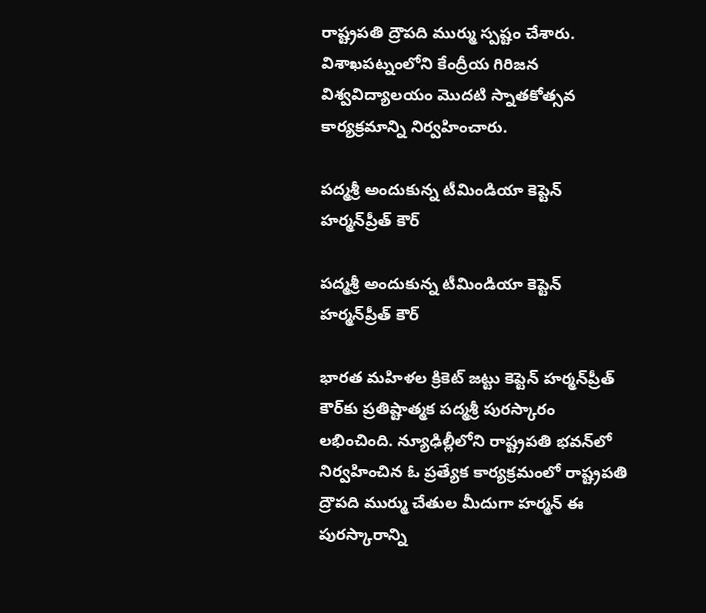రాష్ట్రపతి ద్రౌపది ముర్ము స్పష్టం చేశారు. విశాఖపట్నంలోని కేంద్రీయ గిరిజన విశ్వవిద్యాలయం మొదటి స్నాతకోత్సవ కార్యక్రమాన్ని నిర్వహించారు.

పద్మశ్రీ అందుకున్న టీమిండియా కెప్టెన్ హర్మన్‌ప్రీత్ కౌర్

పద్మశ్రీ అందుకున్న టీమిండియా కెప్టెన్ హర్మన్‌ప్రీత్ కౌర్

భారత మహిళల క్రికెట్ జట్టు కెప్టెన్ హర్మన్‌ప్రీత్ కౌర్‌కు ప్రతిష్టాత్మక పద్మశ్రీ పురస్కారం లభించింది. న్యూఢిల్లీలోని రాష్ట్రపతి భవన్‌లో నిర్వహించిన ఓ ప్రత్యేక కార్యక్రమంలో రాష్ట్రపతి ద్రౌపది ముర్ము చేతుల మీదుగా హర్మన్ ఈ పురస్కారాన్ని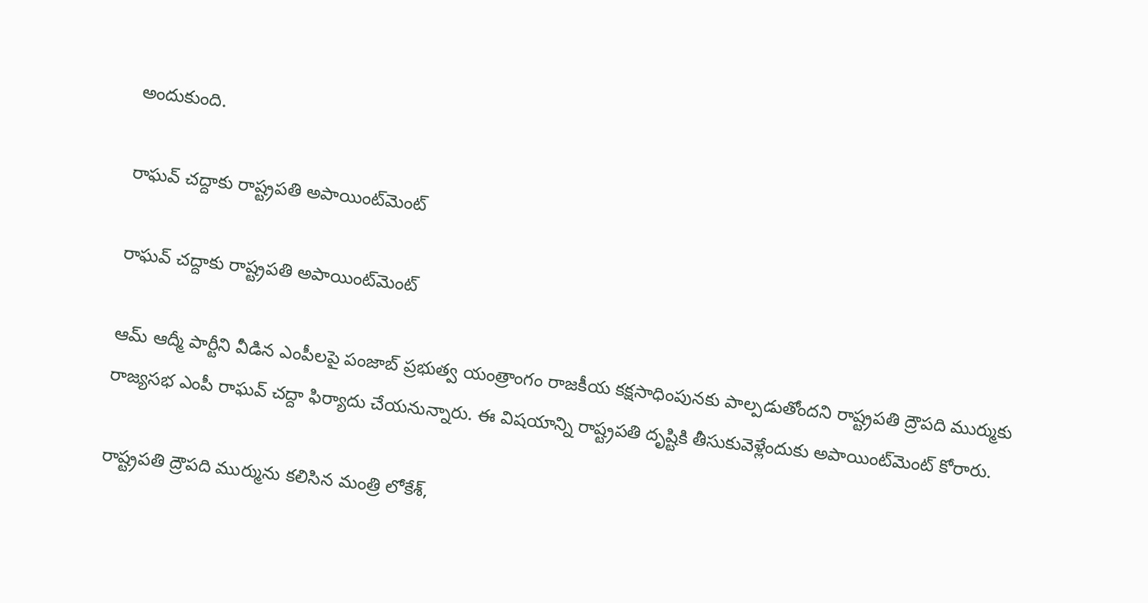అందుకుంది.

రాఘవ్ చద్దాకు రాష్ట్రపతి అపాయింట్‌మెంట్

రాఘవ్ చద్దాకు రాష్ట్రపతి అపాయింట్‌మెంట్

ఆమ్ ఆద్మీ పార్టీని వీడిన ఎంపీలపై పంజాబ్ ప్రభుత్వ యంత్రాంగం రాజకీయ కక్షసాధింపునకు పాల్పడుతోందని రాష్ట్రపతి ద్రౌపది ముర్ముకు రాజ్యసభ ఎంపీ రాఘవ్ చద్దా ఫిర్యాదు చేయనున్నారు. ఈ విషయాన్ని రాష్ట్రపతి దృష్టికి తీసుకువెళ్లేందుకు అపాయింట్‌మెంట్ కోరారు.

రాష్ట్రపతి ద్రౌపది ముర్మును కలిసిన మంత్రి లోకేశ్,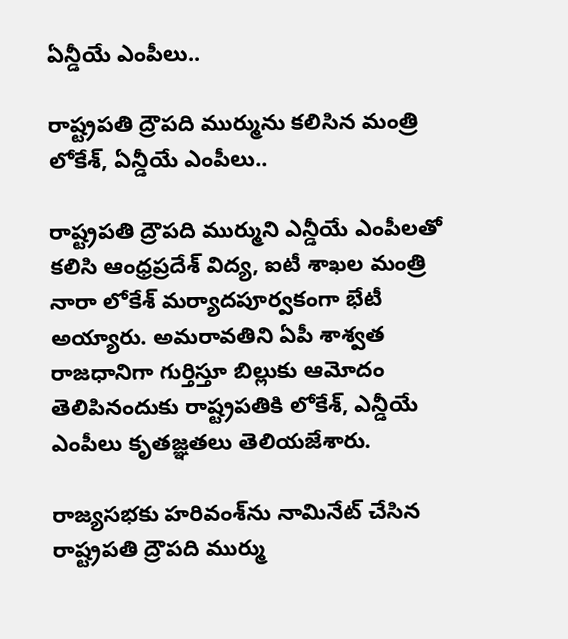ఏన్డీయే ఎంపీలు..

రాష్ట్రపతి ద్రౌపది ముర్మును కలిసిన మంత్రి లోకేశ్, ఏన్డీయే ఎంపీలు..

రాష్ట్రపతి ద్రౌపది ముర్ముని ఎన్డీయే ఎంపీలతో కలిసి ఆంధ్రప్రదేశ్ విద్య, ఐటీ శాఖల మంత్రి నారా లోకేశ్ మర్యాదపూర్వకంగా భేటీ అయ్యారు. అమరావతిని ఏపీ శాశ్వత రాజధానిగా గుర్తిస్తూ బిల్లుకు ఆమోదం తెలిపినందుకు రాష్ట్రపతికి లోకేశ్, ఎన్డీయే ఎంపీలు కృతజ్ఞతలు తెలియజేశారు.

రాజ్యసభకు హరివంశ్‌ను నామినేట్ చేసిన రాష్ట్రపతి ద్రౌపది ముర్ము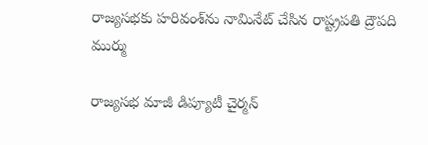రాజ్యసభకు హరివంశ్‌ను నామినేట్ చేసిన రాష్ట్రపతి ద్రౌపది ముర్ము

రాజ్యసభ మాజీ డిప్యూటీ చైర్మన్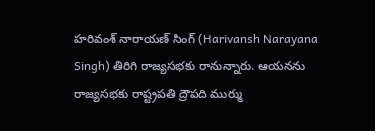హరివంశ్ నారాయణ్ సింగ్ (Harivansh Narayana Singh) తిరిగి రాజ్యసభకు రానున్నారు. ఆయనను రాజ్యసభకు రాష్ట్రపతి ద్రౌపది ముర్ము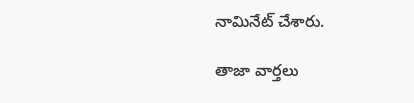నామినేట్ చేశారు.

తాజా వార్తలు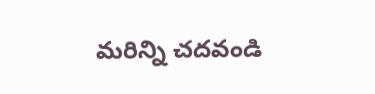మరిన్ని చదవండి